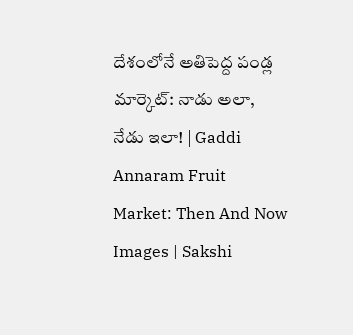దేశంలోనే అతిపెద్ద పండ్ల మార్కెట్‌: నాడు అలా, నేడు ఇలా! | Gaddi Annaram Fruit Market: Then And Now Images | Sakshi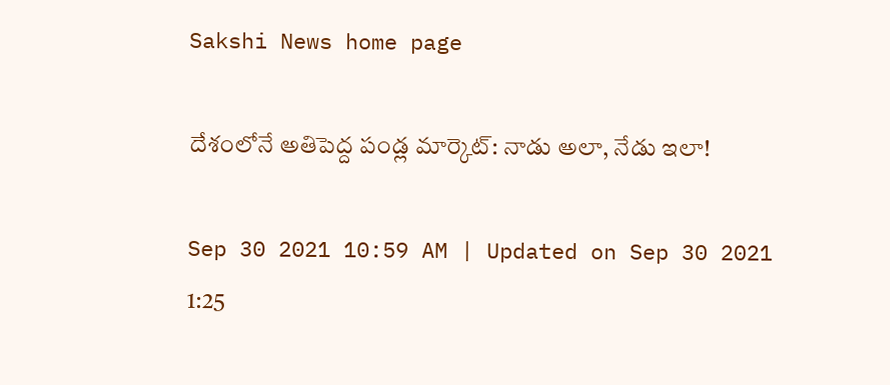Sakshi News home page

దేశంలోనే అతిపెద్ద పండ్ల మార్కెట్‌: నాడు అలా, నేడు ఇలా!

Sep 30 2021 10:59 AM | Updated on Sep 30 2021 1:25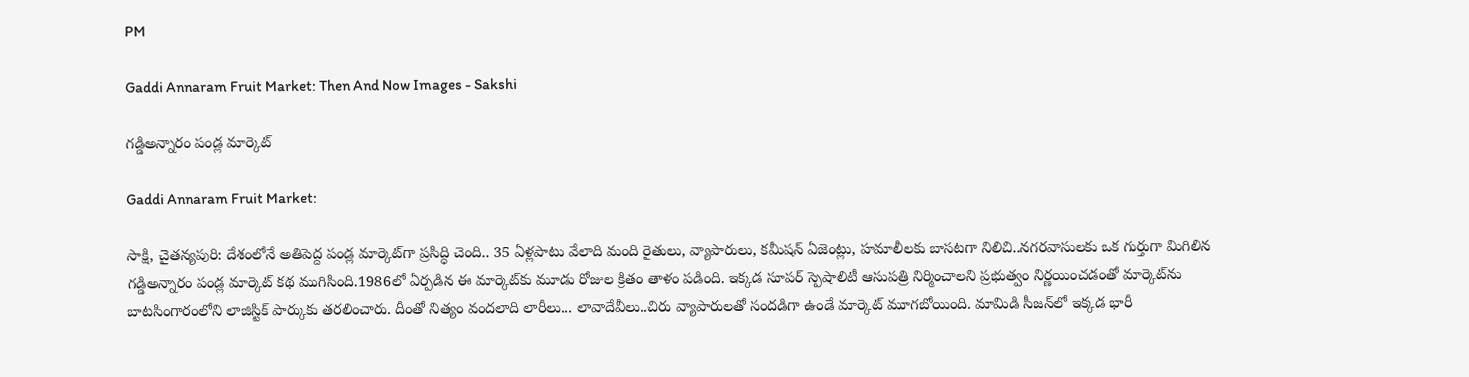PM

Gaddi Annaram Fruit Market: Then And Now Images - Sakshi

గడ్డిఅన్నారం పండ్ల మార్కెట్‌

Gaddi Annaram Fruit Market:

సాక్షి, చైతన్యపురి: దేశంలోనే అతిపెద్ద పండ్ల మార్కెట్‌గా ప్రసిద్ధి చెంది.. 35 ఏళ్లపాటు వేలాది మంది రైతులు, వ్యాపారులు, కమీషన్‌ ఏజెంట్లు, హమాలీలకు బాసటగా నిలిచి..నగరవాసులకు ఒక గుర్తుగా మిగిలిన గడ్డిఅన్నారం పండ్ల మార్కెట్‌ కథ ముగిసింది.1986లో ఏర్పడిన ఈ మార్కెట్‌కు మూడు రోజుల క్రితం తాళం పడింది. ఇక్కడ సూపర్‌ స్పెషాలిటీ ఆసుపత్రి నిర్మించాలని ప్రభుత్వం నిర్ణయించడంతో మార్కెట్‌ను బాటసింగారంలోని లాజిస్టిక్‌ పార్కుకు తరలించారు. దీంతో నిత్యం వందలాది లారీలు... లావాదేవీలు..చిరు వ్యాపారులతో సందడిగా ఉండే మార్కెట్‌ మూగబోయింది. మామిడి సీజన్‌లో ఇక్కడ భారీ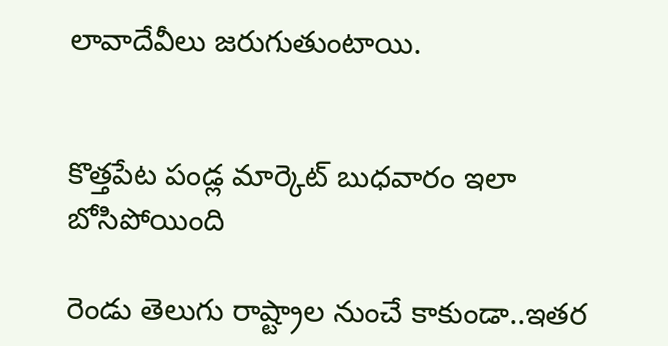లావాదేవీలు జరుగుతుంటాయి.


కొత్తపేట పండ్ల మార్కెట్‌ బుధవారం ఇలా బోసిపోయింది

రెండు తెలుగు రాష్ట్రాల నుంచే కాకుండా..ఇతర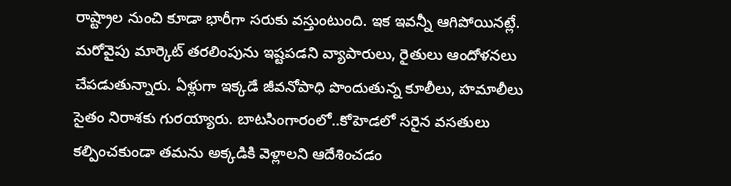రాష్ట్రాల నుంచి కూడా భారీగా సరుకు వస్తుంటుంది. ఇక ఇవన్నీ ఆగిపోయినట్లే. మరోవైపు మార్కెట్‌ తరలింపును ఇష్టపడని వ్యాపారులు, రైతులు ఆందోళనలు చేపడుతున్నారు. ఏళ్లుగా ఇక్కడే జీవనోపాధి పొందుతున్న కూలీలు, హమాలీలు సైతం నిరాశకు గురయ్యారు. బాటసింగారంలో..కోహెడలో సరైన వసతులు కల్పించకుండా తమను అక్కడికి వెళ్లాలని ఆదేశించడం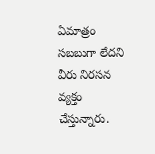ఏమాత్రం సబబుగా లేదని వీరు నిరసన వ్యక్తం చేస్తున్నారు.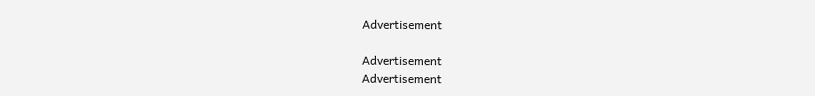Advertisement

Advertisement
Advertisement